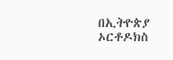በኢትዮጵያ ኦርቶዶክስ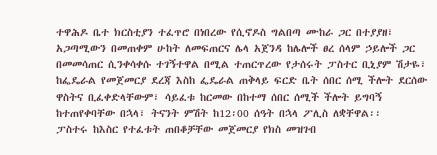ተዋሕዶ ቤተ ክርስቲያን ተፈጥሮ በነበረው የሲኖዶስ ግልበጣ ሙከራ ጋር በተያያዘ፣ አጋጣሚውን በመጠቀም ሁከት ለመፍጠርና ሌላ አጀንዳ ከሌሎች ፀረ ሰላም ኃይሎች ጋር በመመሳጠር ሲንቀሳቀሱ ተገኝተዋል በሚል ተጠርጥረው የታሰሩት ፓስተር ቢኒያም ሽታዬ፣ ከፌዴራል የመጀመርያ ደረጃ እስከ ፌዴራል ጠቅላይ ፍርድ ቤት ሰበር ሰሚ ችሎት ደርሰው ዋስትና ቢፈቀድላቸውም፣ ሳይፈቱ ከርመው በከተማ ሰበር ሰሚች ችሎት ይግባኝ ከተጠየቀባቸው በኋላ፣ ትናንት ምሽት ከ12፡00 ሰዓት በኋላ ፖሊስ ለቋቸዋል፡፡
ፓስተሩ ከእስር የተፈቱት ጠበቆቻቸው መጀመርያ የክስ መዝገብ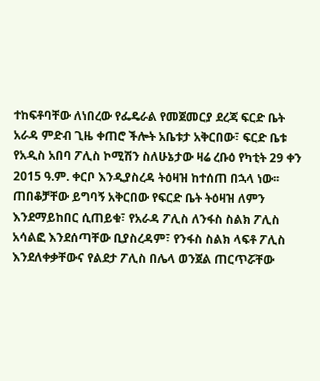ተከፍቶባቸው ለነበረው የፌዴራል የመጀመርያ ደረጃ ፍርድ ቤት አራዳ ምድብ ጊዜ ቀጠሮ ችሎት አቤቱታ አቅርበው፣ ፍርድ ቤቱ የአዲስ አበባ ፖሊስ ኮሚሽን ስለሁኔታው ዛሬ ረቡዕ የካቲት 29 ቀን 2015 ዓ.ም. ቀርቦ እንዲያስረዳ ትዕዛዝ ከተሰጠ በኋላ ነው፡፡
ጠበቆቻቸው ይግባኝ አቅርበው የፍርድ ቤት ትዕዛዝ ለምን እንደማይከበር ሲጠይቁ፣ የአራዳ ፖሊስ ለንፋስ ስልክ ፖሊስ አሳልፎ እንደሰጣቸው ቢያስረዳም፣ የንፋስ ስልክ ላፍቶ ፖሊስ እንደለቀቃቸውና የልደታ ፖሊስ በሌላ ወንጀል ጠርጥሯቸው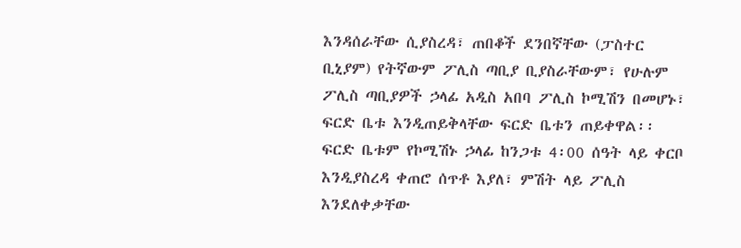እንዳሰራቸው ሲያስረዳ፣ ጠበቆች ደንበኛቸው (ፓስተር ቢኒያም) የትኛውም ፖሊስ ጣቢያ ቢያስራቸውም፣ የሁሉም ፖሊስ ጣቢያዎች ኃላፊ አዲስ አበባ ፖሊስ ኮሚሽን በመሆኑ፣ ፍርድ ቤቱ እንዲጠይቅላቸው ፍርድ ቤቱን ጠይቀዋል፡፡
ፍርድ ቤቱም የኮሚሽኑ ኃላፊ ከንጋቱ 4፡00 ሰዓት ላይ ቀርቦ እንዲያስረዳ ቀጠሮ ሰጥቶ እያለ፣ ምሽት ላይ ፖሊስ እንደለቀቃቸው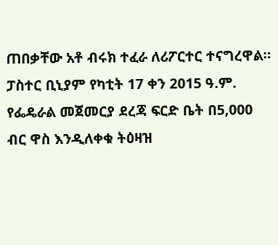ጠበቃቸው አቶ ብሩክ ተፈራ ለሪፖርተር ተናግረዋል፡፡
ፓስተር ቢኒያም የካቲት 17 ቀን 2015 ዓ.ም. የፌዴራል መጀመርያ ደረጃ ፍርድ ቤት በ5,000 ብር ዋስ እንዲለቀቁ ትዕዛዝ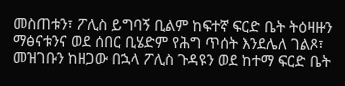መስጠቱን፣ ፖሊስ ይግባኝ ቢልም ከፍተኛ ፍርድ ቤት ትዕዛዙን ማፅናቱንና ወደ ሰበር ቢሄድም የሕግ ጥሰት እንደሌለ ገልጾ፣ መዝገቡን ከዘጋው በኋላ ፖሊስ ጉዳዩን ወደ ከተማ ፍርድ ቤት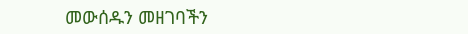መውሰዱን መዘገባችን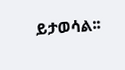ይታወሳል፡፡